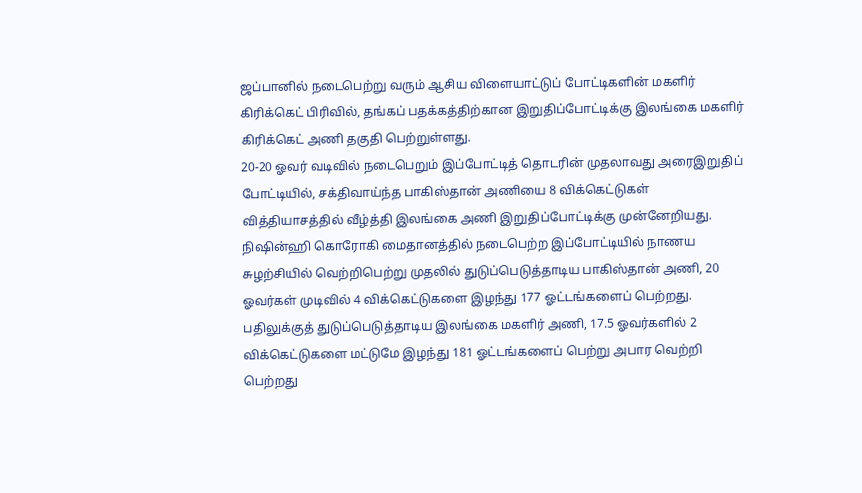ஜப்பானில் நடைபெற்று வரும் ஆசிய விளையாட்டுப் போட்டிகளின் மகளிர் கிரிக்கெட் பிரிவில், தங்கப் பதக்கத்திற்கான இறுதிப்போட்டிக்கு இலங்கை மகளிர் கிரிக்கெட் அணி தகுதி பெற்றுள்ளது.
20-20 ஓவர் வடிவில் நடைபெறும் இப்போட்டித் தொடரின் முதலாவது அரைஇறுதிப் போட்டியில், சக்திவாய்ந்த பாகிஸ்தான் அணியை 8 விக்கெட்டுகள் வித்தியாசத்தில் வீழ்த்தி இலங்கை அணி இறுதிப்போட்டிக்கு முன்னேறியது.
நிஷின்ஹி கொரோகி மைதானத்தில் நடைபெற்ற இப்போட்டியில் நாணய சுழற்சியில் வெற்றிபெற்று முதலில் துடுப்பெடுத்தாடிய பாகிஸ்தான் அணி, 20 ஓவர்கள் முடிவில் 4 விக்கெட்டுகளை இழந்து 177 ஓட்டங்களைப் பெற்றது.
பதிலுக்குத் துடுப்பெடுத்தாடிய இலங்கை மகளிர் அணி, 17.5 ஓவர்களில் 2 விக்கெட்டுகளை மட்டுமே இழந்து 181 ஓட்டங்களைப் பெற்று அபார வெற்றி பெற்றது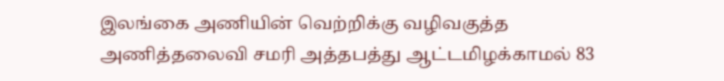இலங்கை அணியின் வெற்றிக்கு வழிவகுத்த அணித்தலைவி சமரி அத்தபத்து ஆட்டமிழக்காமல் 83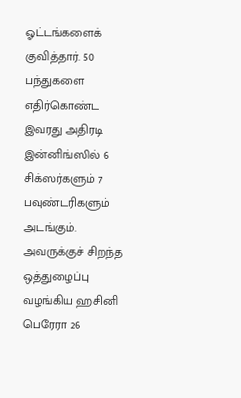ஓட்டங்களைக் குவித்தார். 50 பந்துகளை எதிர்கொண்ட இவரது அதிரடி இன்னிங்ஸில் 6 சிக்ஸர்களும் 7 பவுண்டரிகளும் அடங்கும்.
அவருக்குச் சிறந்த ஒத்துழைப்பு வழங்கிய ஹசினி பெரேரா 26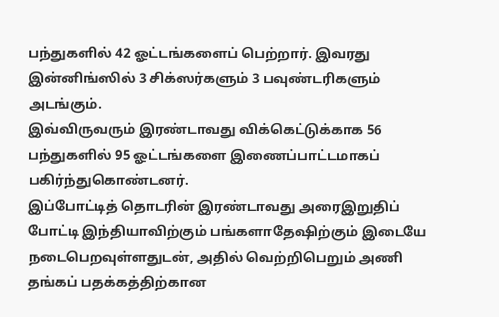பந்துகளில் 42 ஓட்டங்களைப் பெற்றார். இவரது இன்னிங்ஸில் 3 சிக்ஸர்களும் 3 பவுண்டரிகளும் அடங்கும்.
இவ்விருவரும் இரண்டாவது விக்கெட்டுக்காக 56 பந்துகளில் 95 ஓட்டங்களை இணைப்பாட்டமாகப் பகிர்ந்துகொண்டனர்.
இப்போட்டித் தொடரின் இரண்டாவது அரைஇறுதிப் போட்டி இந்தியாவிற்கும் பங்களாதேஷிற்கும் இடையே நடைபெறவுள்ளதுடன், அதில் வெற்றிபெறும் அணி தங்கப் பதக்கத்திற்கான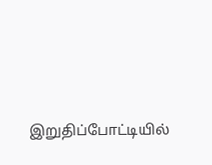இறுதிப்போட்டியில்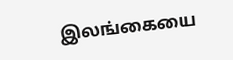இலங்கையை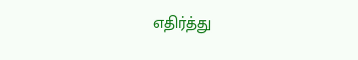எதிர்த்து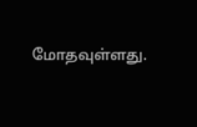மோதவுள்ளது.